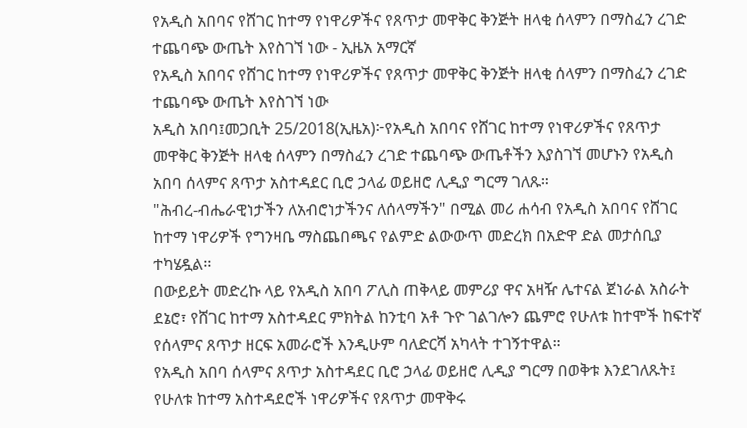የአዲስ አበባና የሸገር ከተማ የነዋሪዎችና የጸጥታ መዋቅር ቅንጅት ዘላቂ ሰላምን በማስፈን ረገድ ተጨባጭ ውጤት እየስገኘ ነው - ኢዜአ አማርኛ
የአዲስ አበባና የሸገር ከተማ የነዋሪዎችና የጸጥታ መዋቅር ቅንጅት ዘላቂ ሰላምን በማስፈን ረገድ ተጨባጭ ውጤት እየስገኘ ነው
አዲስ አበባ፤መጋቢት 25/2018(ኢዜአ)፦የአዲስ አበባና የሸገር ከተማ የነዋሪዎችና የጸጥታ መዋቅር ቅንጅት ዘላቂ ሰላምን በማስፈን ረገድ ተጨባጭ ውጤቶችን እያስገኘ መሆኑን የአዲስ አበባ ሰላምና ጸጥታ አስተዳደር ቢሮ ኃላፊ ወይዘሮ ሊዲያ ግርማ ገለጹ።
"ሕብረ-ብሔራዊነታችን ለአብሮነታችንና ለሰላማችን" በሚል መሪ ሐሳብ የአዲስ አበባና የሸገር ከተማ ነዋሪዎች የግንዛቤ ማስጨበጫና የልምድ ልውውጥ መድረክ በአድዋ ድል መታሰቢያ ተካሄዷል፡፡
በውይይት መድረኩ ላይ የአዲስ አበባ ፖሊስ ጠቅላይ መምሪያ ዋና አዛዥ ሌተናል ጀነራል አስራት ደኔሮ፣ የሸገር ከተማ አስተዳደር ምክትል ከንቲባ አቶ ጉዮ ገልገሎን ጨምሮ የሁለቱ ከተሞች ከፍተኛ የሰላምና ጸጥታ ዘርፍ አመራሮች እንዲሁም ባለድርሻ አካላት ተገኝተዋል።
የአዲስ አበባ ሰላምና ጸጥታ አስተዳደር ቢሮ ኃላፊ ወይዘሮ ሊዲያ ግርማ በወቅቱ እንደገለጹት፤ የሁለቱ ከተማ አስተዳደሮች ነዋሪዎችና የጸጥታ መዋቅሩ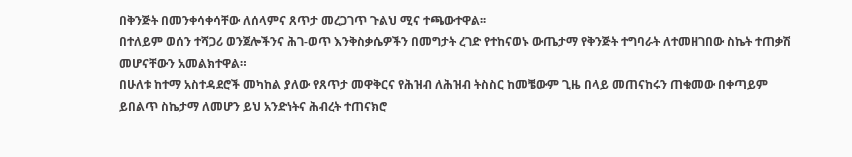በቅንጅት በመንቀሳቀሳቸው ለሰላምና ጸጥታ መረጋገጥ ጉልህ ሚና ተጫውተዋል፡፡
በተለይም ወሰን ተሻጋሪ ወንጀሎችንና ሕገ-ወጥ እንቅስቃሴዎችን በመግታት ረገድ የተከናወኑ ውጤታማ የቅንጅት ተግባራት ለተመዘገበው ስኬት ተጠቃሽ መሆናቸውን አመልክተዋል።
በሁለቱ ከተማ አስተዳደሮች መካከል ያለው የጸጥታ መዋቅርና የሕዝብ ለሕዝብ ትስስር ከመቼውም ጊዜ በላይ መጠናከሩን ጠቁመው በቀጣይም ይበልጥ ስኬታማ ለመሆን ይህ አንድነትና ሕብረት ተጠናክሮ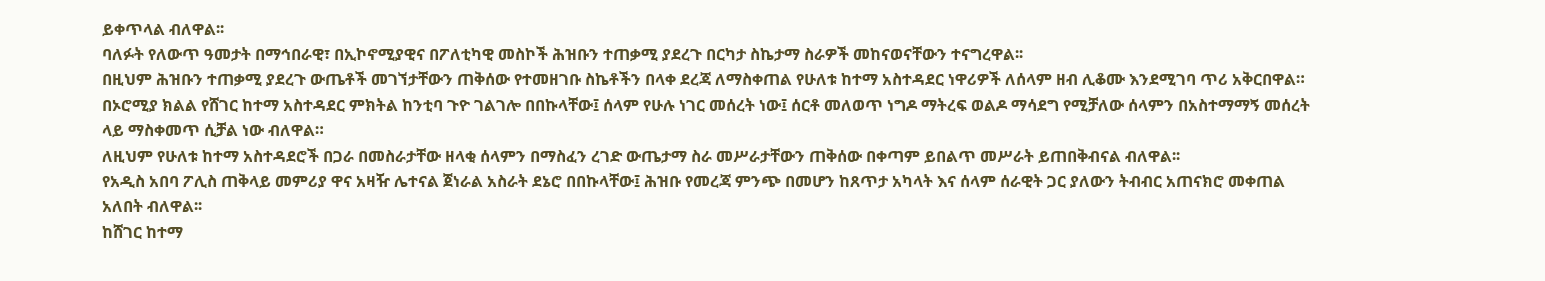ይቀጥላል ብለዋል፡፡
ባለፉት የለውጥ ዓመታት በማኅበራዊ፣ በኢኮኖሚያዊና በፖለቲካዊ መስኮች ሕዝቡን ተጠቃሚ ያደረጉ በርካታ ስኬታማ ስራዎች መከናወናቸውን ተናግረዋል፡፡
በዚህም ሕዝቡን ተጠቃሚ ያደረጉ ውጤቶች መገኘታቸውን ጠቅሰው የተመዘገቡ ስኬቶችን በላቀ ደረጃ ለማስቀጠል የሁለቱ ከተማ አስተዳደር ነዋሪዎች ለሰላም ዘብ ሊቆሙ እንደሚገባ ጥሪ አቅርበዋል።
በኦሮሚያ ክልል የሸገር ከተማ አስተዳደር ምክትል ከንቲባ ጉዮ ገልገሎ በበኩላቸው፤ ሰላም የሁሉ ነገር መሰረት ነው፤ ሰርቶ መለወጥ ነግዶ ማትረፍ ወልዶ ማሳደግ የሚቻለው ሰላምን በአስተማማኝ መሰረት ላይ ማስቀመጥ ሲቻል ነው ብለዋል።
ለዚህም የሁለቱ ከተማ አስተዳደሮች በጋራ በመስራታቸው ዘላቂ ሰላምን በማስፈን ረገድ ውጤታማ ስራ መሥራታቸውን ጠቅሰው በቀጣም ይበልጥ መሥራት ይጠበቅብናል ብለዋል፡፡
የአዲስ አበባ ፖሊስ ጠቅላይ መምሪያ ዋና አዛዥ ሌተናል ጀነራል አስራት ደኔሮ በበኩላቸው፤ ሕዝቡ የመረጃ ምንጭ በመሆን ከጸጥታ አካላት እና ሰላም ሰራዊት ጋር ያለውን ትብብር አጠናክሮ መቀጠል አለበት ብለዋል፡፡
ከሸገር ከተማ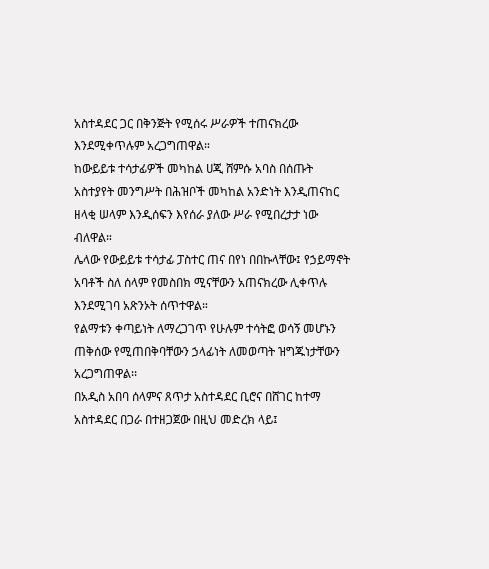አስተዳደር ጋር በቅንጅት የሚሰሩ ሥራዎች ተጠናክረው እንደሚቀጥሉም አረጋግጠዋል።
ከውይይቱ ተሳታፊዎች መካከል ሀጂ ሸምሱ አባስ በሰጡት አስተያየት መንግሥት በሕዝቦች መካከል አንድነት እንዲጠናከር ዘላቂ ሠላም እንዲሰፍን እየሰራ ያለው ሥራ የሚበረታታ ነው ብለዋል።
ሌላው የውይይቱ ተሳታፊ ፓስተር ጠና በየነ በበኩላቸው፤ የኃይማኖት አባቶች ስለ ሰላም የመስበክ ሚናቸውን አጠናክረው ሊቀጥሉ እንደሚገባ አጽንኦት ሰጥተዋል።
የልማቱን ቀጣይነት ለማረጋገጥ የሁሉም ተሳትፎ ወሳኝ መሆኑን ጠቅሰው የሚጠበቅባቸውን ኃላፊነት ለመወጣት ዝግጁነታቸውን አረጋግጠዋል፡፡
በአዲስ አበባ ሰላምና ጸጥታ አስተዳደር ቢሮና በሸገር ከተማ አስተዳደር በጋራ በተዘጋጀው በዚህ መድረክ ላይ፤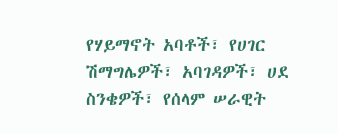የሃይማኖት አባቶች፣ የሀገር ሽማግሌዎች፣ አባገዳዎች፣ ሀደ ስንቄዎች፣ የሰላም ሠራዊት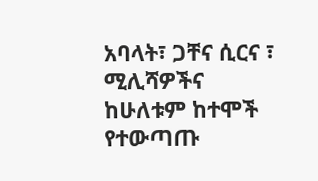አባላት፣ ጋቸና ሲርና ፣ ሚሊሻዎችና ከሁለቱም ከተሞች የተውጣጡ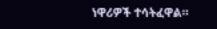ነዋሪዎች ተሳትፈዋል።